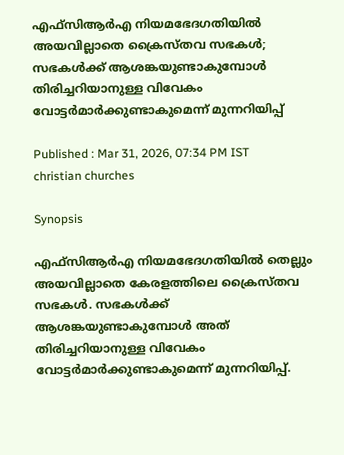എഫ്സിആർഎ നിയമഭേദഗതിയിൽ അയവില്ലാതെ ക്രൈസ്തവ സഭകൾ; സഭകൾക്ക് ആശങ്കയുണ്ടാകുമ്പോൾ തിരിച്ചറിയാനുള്ള വിവേകം വോട്ടർമാർക്കുണ്ടാകുമെന്ന് മുന്നറിയിപ്പ്

Published : Mar 31, 2026, 07:34 PM IST
christian churches

Synopsis

എഫ്സിആർഎ നിയമഭേദഗതിയിൽ തെല്ലും അയവില്ലാതെ കേരളത്തിലെ ക്രൈസ്തവ സഭകൾ. സഭകൾക്ക് ആശങ്കയുണ്ടാകുമ്പോൾ അത് തിരിച്ചറിയാനുള്ള വിവേകം വോട്ടർമാർക്കുണ്ടാകുമെന്ന് മുന്നറിയിപ്പ്.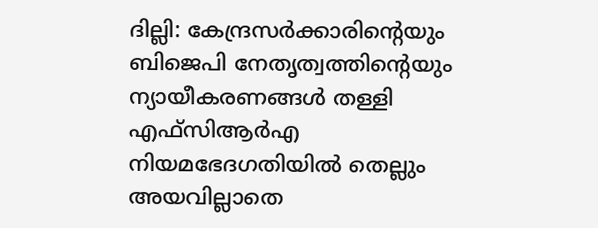ദില്ലി: കേന്ദ്രസർക്കാരിൻ്റെയും ബിജെപി നേതൃത്വത്തിൻ്റെയും ന്യായീകരണങ്ങൾ തള്ളി എഫ്സിആർഎ നിയമഭേദഗതിയിൽ തെല്ലും അയവില്ലാതെ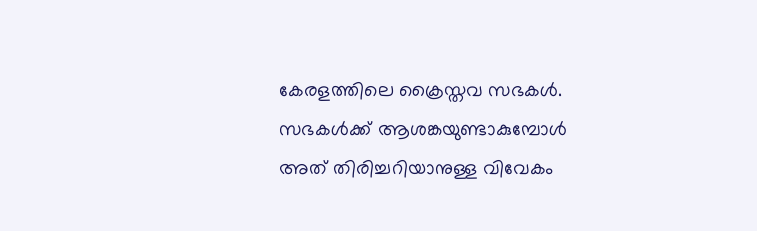കേരളത്തിലെ ക്രൈസ്തവ സഭകൾ. സഭകൾക്ക് ആശങ്കയുണ്ടാകുമ്പോൾ അത് തിരിച്ചറിയാനുള്ള വിവേകം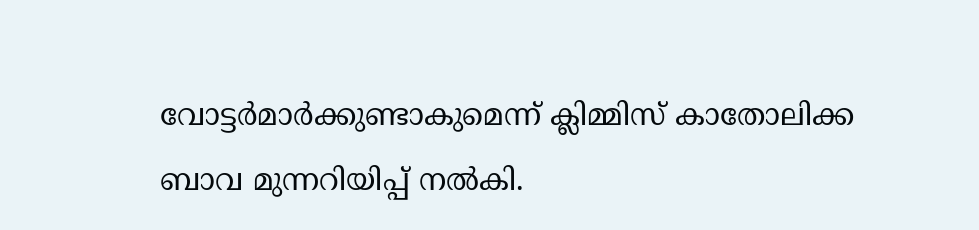വോട്ടർമാർക്കുണ്ടാകുമെന്ന് ക്ലിമ്മിസ് കാതോലിക്ക ബാവ മുന്നറിയിപ്പ് നൽകി.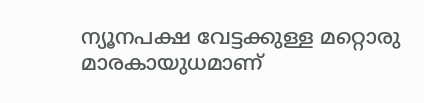ന്യൂനപക്ഷ വേട്ടക്കുള്ള മറ്റൊരു മാരകായുധമാണ്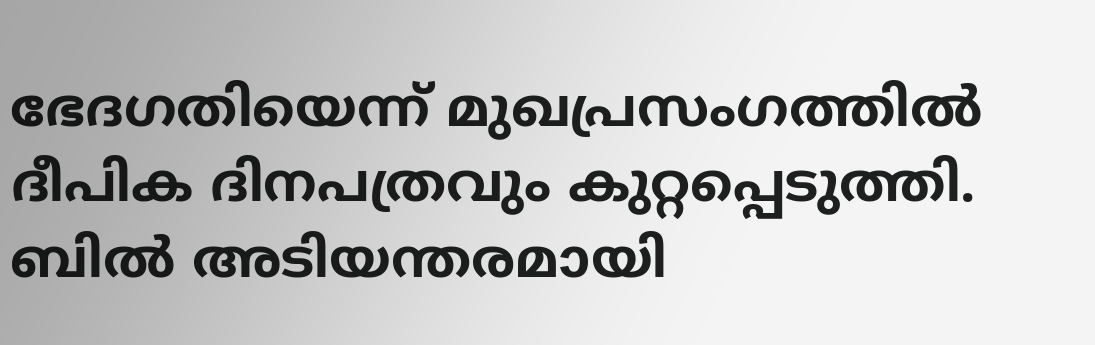ഭേദഗതിയെന്ന് മുഖപ്രസംഗത്തിൽ ദീപിക ദിനപത്രവും കുറ്റപ്പെടുത്തി. ബിൽ അടിയന്തരമായി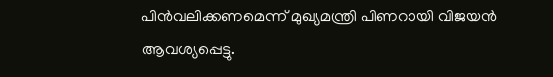പിൻവലിക്കണമെന്ന് മുഖ്യമന്ത്രി പിണറായി വിജയൻ ആവശ്യപ്പെട്ടു.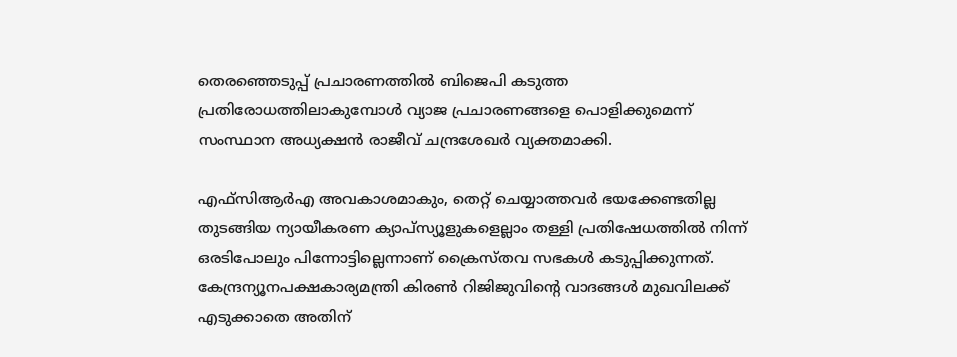തെരഞ്ഞെടുപ്പ് പ്രചാരണത്തിൽ ബിജെപി കടുത്ത പ്രതിരോധത്തിലാകുമ്പോൾ വ്യാജ പ്രചാരണങ്ങളെ പൊളിക്കുമെന്ന് സംസ്ഥാന അധ്യക്ഷൻ രാജീവ് ചന്ദ്രശേഖർ വ്യക്തമാക്കി.

എഫ്സിആർഎ അവകാശമാകും, തെറ്റ് ചെയ്യാത്തവർ ഭയക്കേണ്ടതില്ല തുടങ്ങിയ ന്യായീകരണ ക്യാപ്‌സ്യൂളുകളെല്ലാം തള്ളി പ്രതിഷേധത്തിൽ നിന്ന് ഒരടിപോലും പിന്നോട്ടില്ലെന്നാണ് ക്രൈസ്തവ സഭകൾ കടുപ്പിക്കുന്നത്. കേന്ദ്രന്യൂനപക്ഷകാര്യമന്ത്രി കിരൺ റിജിജുവിൻ്റെ വാദങ്ങൾ മുഖവിലക്ക് എടുക്കാതെ അതിന്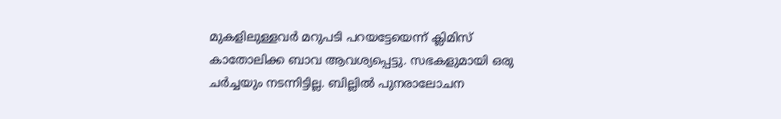മുകളിലുള്ളവർ മറുപടി പറയട്ടേയെന്ന് ക്ലിമിസ് കാതോലിക്ക ബാവ ആവശ്യപ്പെട്ടു. സഭകളുമായി ഒരു ചർച്ചയും നടന്നിട്ടില്ല. ബില്ലിൽ പുനരാലോചന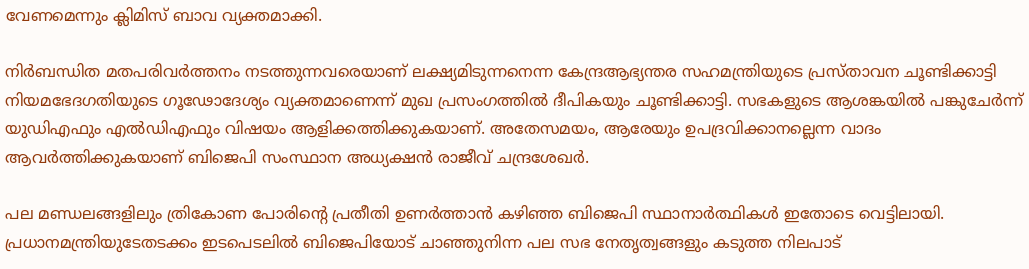വേണമെന്നും ക്ലിമിസ് ബാവ വ്യക്തമാക്കി.

നിർബന്ധിത മതപരിവർത്തനം നടത്തുന്നവരെയാണ് ലക്ഷ്യമിടുന്നനെന്ന കേന്ദ്രആഭ്യന്തര സഹമന്ത്രിയുടെ പ്രസ്താവന ചൂണ്ടിക്കാട്ടി നിയമഭേദഗതിയുടെ ഗൂഢോദേശ്യം വ്യക്തമാണെന്ന് മുഖ പ്രസംഗത്തിൽ ദീപികയും ചൂണ്ടിക്കാട്ടി. സഭകളുടെ ആശങ്കയിൽ പങ്കുചേർന്ന് യുഡിഎഫും എൽഡിഎഫും വിഷയം ആളിക്കത്തിക്കുകയാണ്. അതേസമയം, ആരേയും ഉപദ്രവിക്കാനല്ലെന്ന വാദം ആവർത്തിക്കുകയാണ് ബിജെപി സംസ്ഥാന അധ്യക്ഷൻ രാജീവ് ചന്ദ്രശേഖർ.

പല മണ്ഡലങ്ങളിലും ത്രികോണ പോരിൻ്റെ പ്രതീതി ഉണർത്താൻ കഴിഞ്ഞ ബിജെപി സ്ഥാനാർത്ഥികൾ ഇതോടെ വെട്ടിലായി. പ്രധാനമന്ത്രിയുടേതടക്കം ഇടപെടലിൽ ബിജെപിയോട് ചാഞ്ഞുനിന്ന പല സഭ നേതൃത്വങ്ങളും കടുത്ത നിലപാട്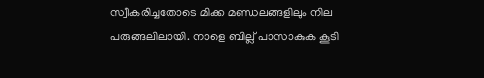സ്വീകരിച്ചതോടെ മിക്ക മണ്ഡലങ്ങളിലും നില പരുങ്ങലിലായി. നാളെ ബില്ല് പാസാകുക കൂടി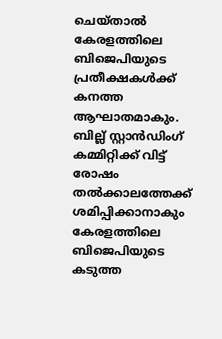ചെയ്താൽ കേരളത്തിലെ ബിജെപിയുടെ പ്രതീക്ഷകൾക്ക് കനത്ത ആഘാതമാകും. ബില്ല് സ്റ്റാൻഡിംഗ് കമ്മിറ്റിക്ക് വിട്ട് രോഷം തൽക്കാലത്തേക്ക് ശമിപ്പിക്കാനാകും കേരളത്തിലെ ബിജെപിയുടെ കടുത്ത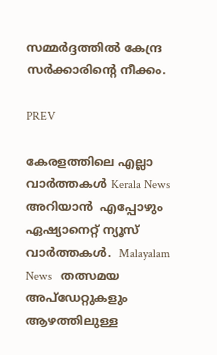സമ്മർദ്ദത്തിൽ കേന്ദ്ര സർക്കാരിൻ്റെ നീക്കം.

PREV

കേരളത്തിലെ എല്ലാ വാർത്തകൾ Kerala News അറിയാൻ  എപ്പോഴും ഏഷ്യാനെറ്റ് ന്യൂസ് വാർത്തകൾ.  Malayalam News   തത്സമയ അപ്‌ഡേറ്റുകളും ആഴത്തിലുള്ള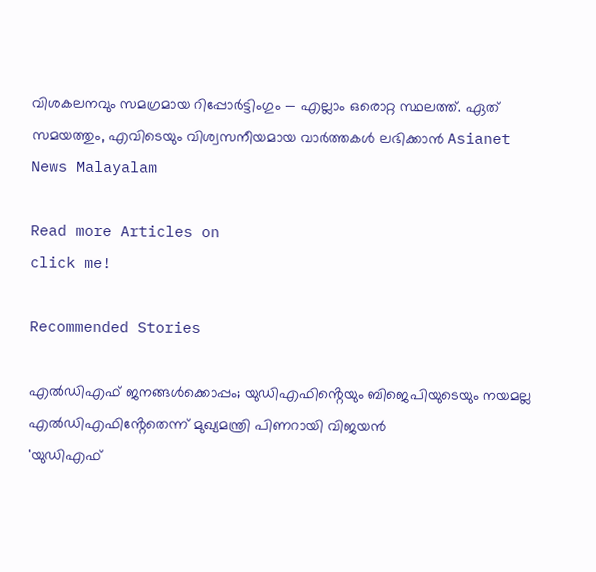വിശകലനവും സമഗ്രമായ റിപ്പോർട്ടിംഗും — എല്ലാം ഒരൊറ്റ സ്ഥലത്ത്. ഏത് സമയത്തും, എവിടെയും വിശ്വസനീയമായ വാർത്തകൾ ലഭിക്കാൻ Asianet News Malayalam

Read more Articles on
click me!

Recommended Stories

എൽഡിഎഫ് ജനങ്ങൾക്കൊപ്പം; യുഡിഎഫിൻ്റെയും ബിജെപിയുടെയും നയമല്ല എൽഡിഎഫിൻ്റേതെന്ന് മുഖ്യമന്ത്രി പിണറായി വിജയൻ
'യുഡിഎഫ്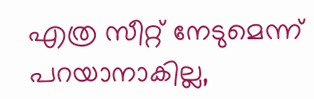എത്ര സീറ്റ് നേടുമെന്ന് പറയാനാകില്ല,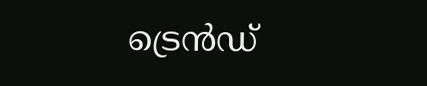ട്രെൻഡ്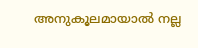അനുകൂലമായാൽ നല്ല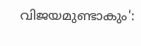വിജയമുണ്ടാകും':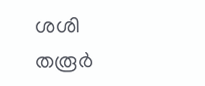ശശി തരൂർ